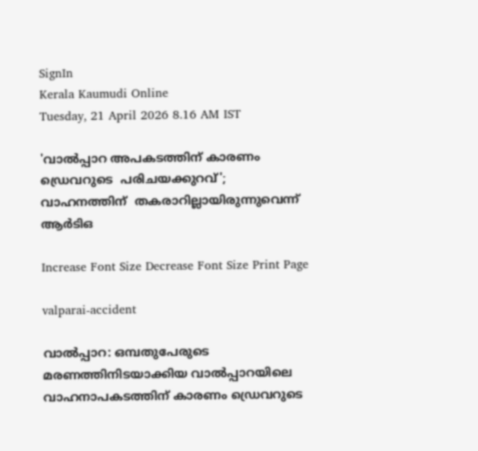SignIn
Kerala Kaumudi Online
Tuesday, 21 April 2026 8.16 AM IST

'വാൽപ്പാറ അപകടത്തിന് കാരണം ഡ്രെവറുടെ  പരിചയക്കുറവ്'; വാഹനത്തിന്  തകരാറില്ലായിരുന്നുവെന്ന് ആർടിഒ

Increase Font Size Decrease Font Size Print Page

valparai-accident

വാൽപ്പാറ: ഒമ്പതുപേരുടെ മരണത്തിനിടയാക്കിയ വാൽപ്പാറയിലെ വാഹനാപകടത്തിന് കാരണം ഡ്രെവറുടെ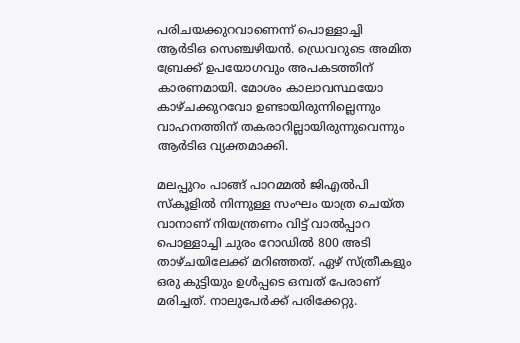പരിചയക്കുറവാണെന്ന് പൊള്ളാച്ചി ആർടിഒ സെഞ്ചഴിയൻ. ഡ്രെവറുടെ അമിത ബ്രേക്ക് ഉപയോഗവും അപകടത്തിന് കാരണമായി. മോശം കാലാവസ്ഥയോ കാഴ്ചക്കുറവോ ഉണ്ടായിരുന്നില്ലെന്നും വാഹനത്തിന് തകരാറില്ലായിരുന്നുവെന്നും ആർടിഒ വ്യക്തമാക്കി.

മലപ്പുറം പാങ്ങ് പാറമ്മൽ ജിഎൽപി സ്‌കൂളിൽ നിന്നുള്ള സംഘം യാത്ര ചെയ്ത വാനാണ് നിയന്ത്രണം വിട്ട് വാൽപ്പാറ പൊള്ളാച്ചി ചുരം റോഡിൽ 800 അടി താഴ്ചയിലേക്ക് മറിഞ്ഞത്. ഏഴ് സ്ത്രീകളും ഒരു കുട്ടിയും ഉൾപ്പടെ ഒമ്പത് പേരാണ് മരിച്ചത്. നാലുപേർക്ക് പരിക്കേറ്റു.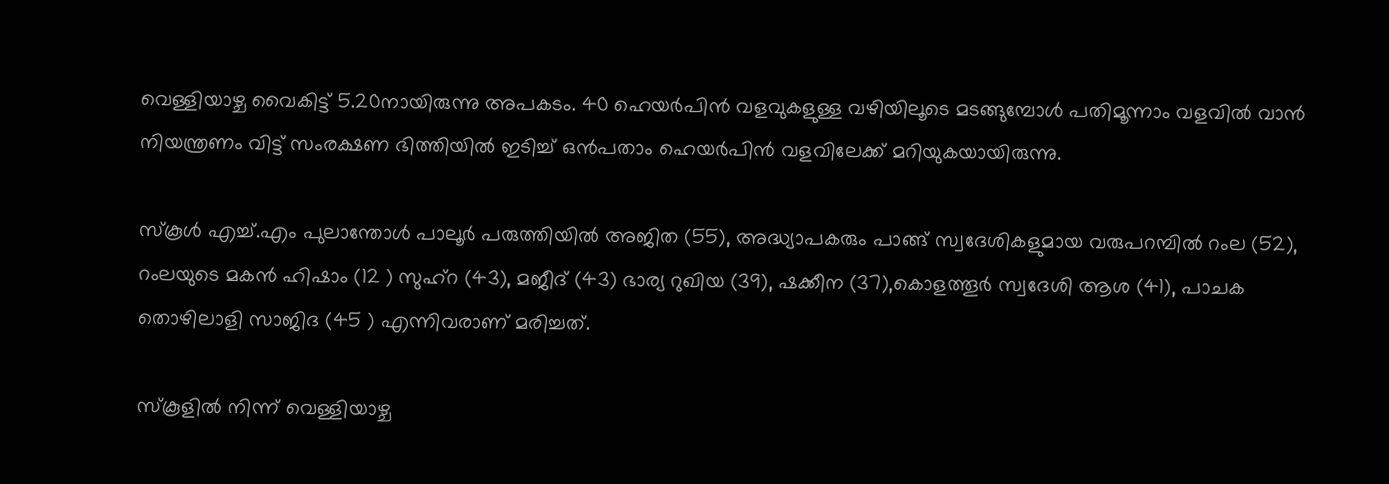വെള്ളിയാഴ്ച വൈകിട്ട് 5.20നായിരുന്നു അപകടം. 40 ഹെയർപിൻ വളവുകളുള്ള വഴിയിലൂടെ മടങ്ങുമ്പോൾ പതിമൂന്നാം വളവിൽ വാൻ നിയന്ത്രണം വിട്ട് സംരക്ഷണ ഭിത്തിയിൽ ഇടിച്ച് ഒൻപതാം ഹെയർപിൻ വളവിലേക്ക് മറിയുകയായിരുന്നു.

സ്‌കൂൾ എച്ച്.എം പുലാന്തോൾ പാലൂർ പരുത്തിയിൽ അജിത (55), അദ്ധ്യാപകരും പാങ്ങ് സ്വദേശികളുമായ വരുപറമ്പിൽ റംല (52), റംലയുടെ മകൻ ഹിഷാം (12 ) സുഹ്റ (43), മജീദ് (43) ഭാര്യ റുഖിയ (39), ഷക്കീന (37),കൊളത്തൂർ സ്വദേശി ആശ (41), പാചക തൊഴിലാളി സാജിദ (45 ) എന്നിവരാണ് മരിച്ചത്.

സ്‌കൂളിൽ നിന്ന് വെള്ളിയാഴ്ച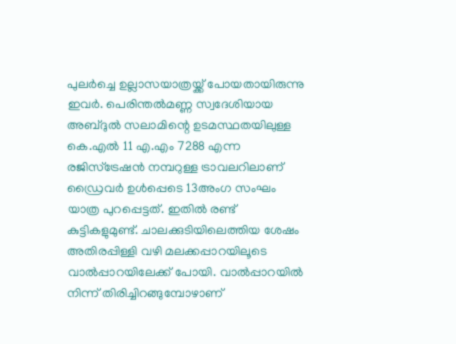പുലർച്ചെ ഉല്ലാസയാത്രയ്ക്ക് പോയതായിരുന്നു ഇവർ. പെരിന്തൽമണ്ണ സ്വദേശിയായ അബ്ദുൽ സലാമിന്റെ ഉടമസ്ഥതയിലുള്ള കെ.എൽ 11 എ.എം 7288 എന്ന രജിസ്‌ട്രേഷൻ നമ്പറുള്ള ട്രാവലറിലാണ് ഡ്രൈവർ ഉൾപ്പെടെ 13അംഗ സംഘം യാത്ര പുറപ്പെട്ടത്. ഇതിൽ രണ്ട് കുട്ടികളുമുണ്ട്. ചാലക്കുടിയിലെത്തിയ ശേഷം അതിരപ്പിള്ളി വഴി മലക്കപ്പാറയിലൂടെ വാൽപ്പാറയിലേക്ക് പോയി. വാൽപ്പാറയിൽ നിന്ന് തിരിച്ചിറങ്ങുമ്പോഴാണ്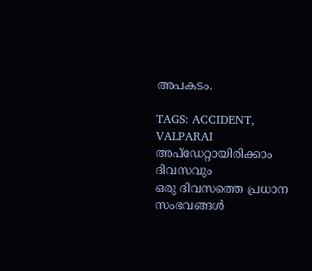അപകടം.

TAGS: ACCIDENT, VALPARAI
അപ്ഡേറ്റായിരിക്കാം ദിവസവും
ഒരു ദിവസത്തെ പ്രധാന സംഭവങ്ങൾ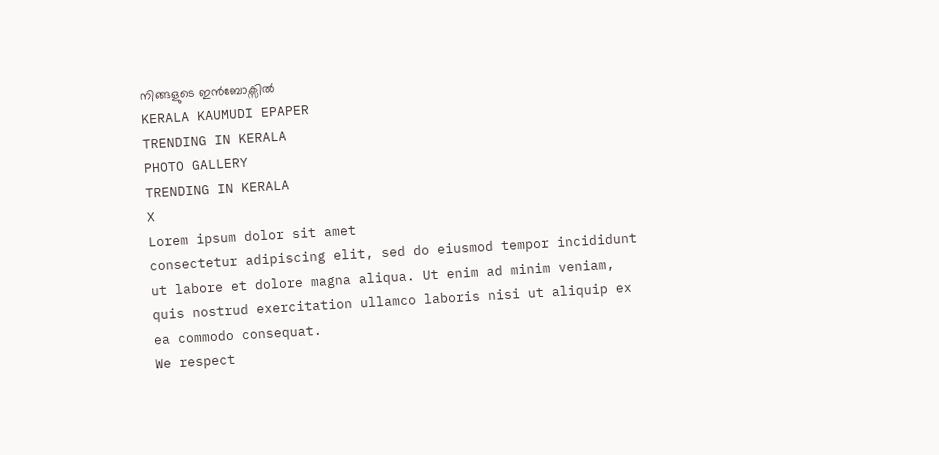നിങ്ങളുടെ ഇൻബോക്സിൽ
KERALA KAUMUDI EPAPER
TRENDING IN KERALA
PHOTO GALLERY
TRENDING IN KERALA
X
Lorem ipsum dolor sit amet
consectetur adipiscing elit, sed do eiusmod tempor incididunt ut labore et dolore magna aliqua. Ut enim ad minim veniam, quis nostrud exercitation ullamco laboris nisi ut aliquip ex ea commodo consequat.
We respect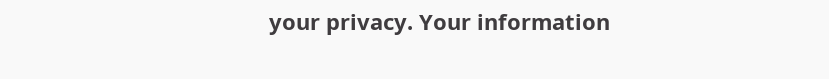your privacy. Your information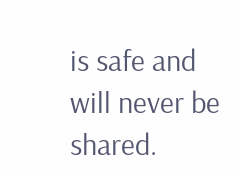is safe and will never be shared.